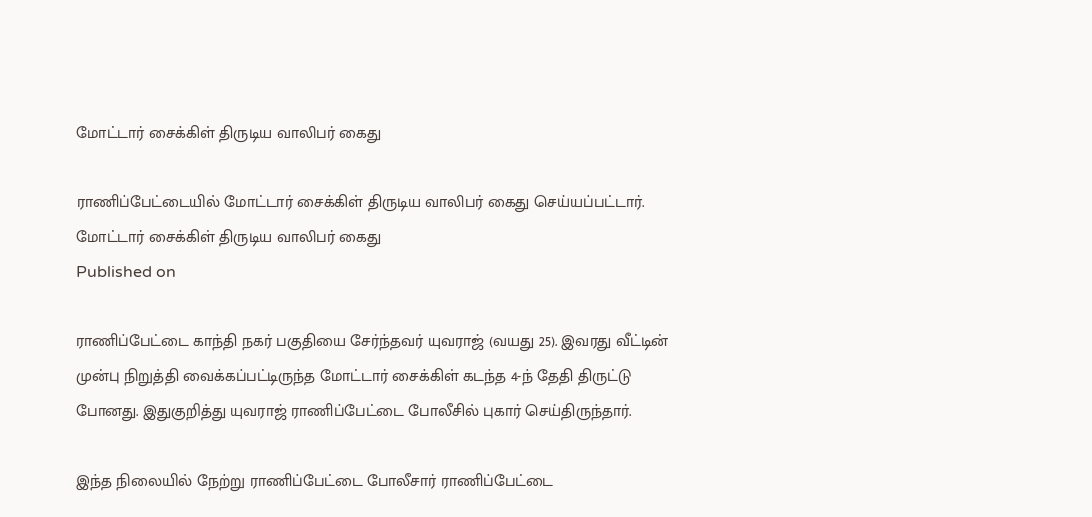மோட்டார் சைக்கிள் திருடிய வாலிபர் கைது

ராணிப்பேட்டையில் மோட்டார் சைக்கிள் திருடிய வாலிபர் கைது செய்யப்பட்டார்.
மோட்டார் சைக்கிள் திருடிய வாலிபர் கைது
Published on

ராணிப்பேட்டை காந்தி நகர் பகுதியை சேர்ந்தவர் யுவராஜ் (வயது 25). இவரது வீட்டின் முன்பு நிறுத்தி வைக்கப்பட்டிருந்த மோட்டார் சைக்கிள் கடந்த 4-ந் தேதி திருட்டு போனது. இதுகுறித்து யுவராஜ் ராணிப்பேட்டை போலீசில் புகார் செய்திருந்தார்.

இந்த நிலையில் நேற்று ராணிப்பேட்டை போலீசார் ராணிப்பேட்டை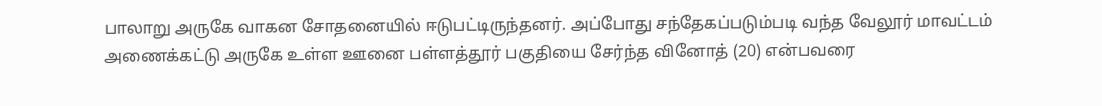பாலாறு அருகே வாகன சோதனையில் ஈடுபட்டிருந்தனர். அப்போது சந்தேகப்படும்படி வந்த வேலூர் மாவட்டம் அணைக்கட்டு அருகே உள்ள ஊனை பள்ளத்தூர் பகுதியை சேர்ந்த வினோத் (20) என்பவரை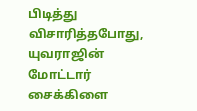பிடித்து விசாரித்தபோது, யுவராஜின் மோட்டார் சைக்கிளை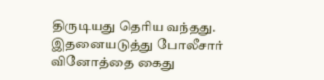திருடியது தெரிய வந்தது. இதனையடுத்து போலீசார் வினோத்தை கைது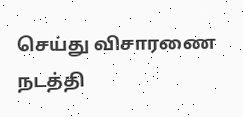செய்து விசாரணை நடத்தி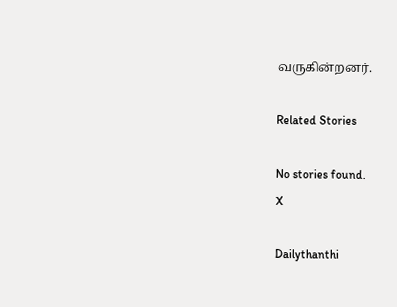வருகின்றனர்.

Related Stories

No stories found.
X

Dailythanthi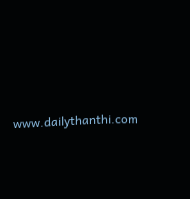www.dailythanthi.com